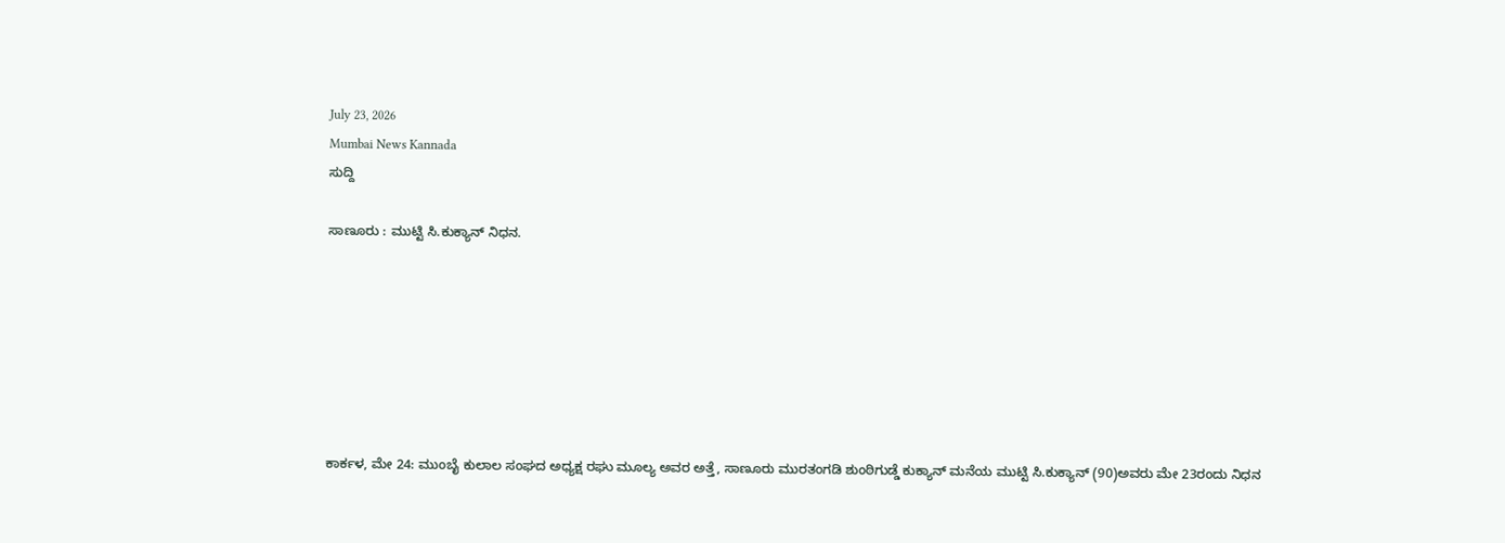July 23, 2026
Mumbai News Kannada
ಸುದ್ದಿ

ಸಾಣೂರು : ಮುಟ್ಟಿ ಸಿ.ಕುಕ್ಯಾನ್ ನಿಧನ.







ಕಾರ್ಕಳ, ಮೇ 24: ಮುಂಬೈ ಕುಲಾಲ ಸಂಘದ ಅಧ್ಯಕ್ಷ ರಘು ಮೂಲ್ಯ ಅವರ ಅತ್ತೆ, ಸಾಣೂರು ಮುರತಂಗಡಿ ಶುಂಠಿಗುಡ್ಡೆ ಕುಕ್ಯಾನ್ ಮನೆಯ ಮುಟ್ಟಿ ಸಿ.ಕುಕ್ಯಾನ್ (90)ಅವರು ಮೇ 23ರಂದು ನಿಧನ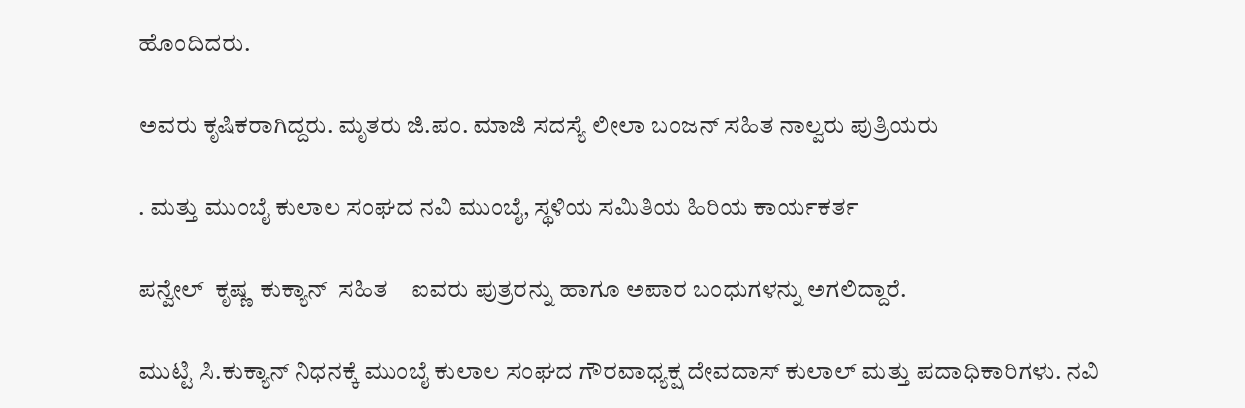ಹೊಂದಿದರು.

ಅವರು ಕೃಷಿಕರಾಗಿದ್ದರು. ಮೃತರು ಜಿ.ಪಂ. ಮಾಜಿ ಸದಸ್ಯೆ ಲೀಲಾ ಬಂಜನ್ ಸಹಿತ ನಾಲ್ವರು ಪುತ್ರಿಯರು

. ಮತ್ತು ಮುಂಬೈ ಕುಲಾಲ ಸಂಘದ ನವಿ ಮುಂಬೈ, ಸ್ಥಳಿಯ ಸಮಿತಿಯ ಹಿರಿಯ ಕಾರ್ಯಕರ್ತ

ಪನ್ವೇಲ್  ಕೃಷ್ಣ  ಕುಕ್ಯಾನ್  ಸಹಿತ    ಐವರು ಪುತ್ರರನ್ನು ಹಾಗೂ ಅಪಾರ ಬಂಧುಗಳನ್ನು ಅಗಲಿದ್ದಾರೆ.

ಮುಟ್ಟಿ ಸಿ.ಕುಕ್ಯಾನ್ ನಿಧನಕ್ಕೆ ಮುಂಬೈ ಕುಲಾಲ ಸಂಘದ ಗೌರವಾಧ್ಯಕ್ಷ ದೇವದಾಸ್ ಕುಲಾಲ್ ಮತ್ತು ಪದಾಧಿಕಾರಿಗಳು. ನವಿ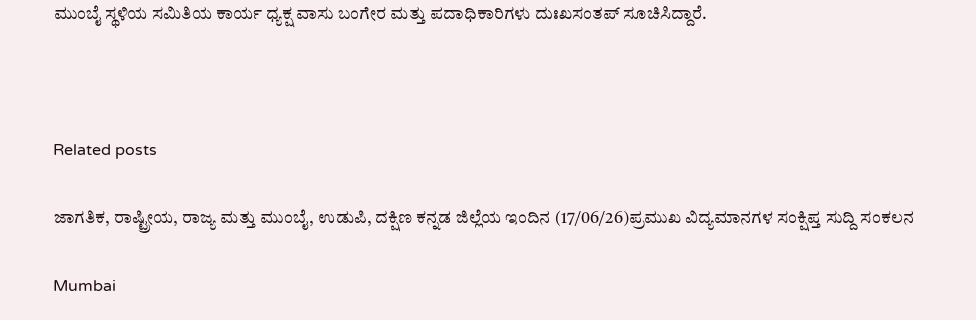ಮುಂಬೈ ಸ್ಥಳಿಯ ಸಮಿತಿಯ ಕಾರ್ಯ ಧ್ಯಕ್ಷ ವಾಸು ಬಂಗೇರ ಮತ್ತು ಪದಾಧಿಕಾರಿಗಳು ದುಃಖಸಂತಪ್ ಸೂಚಿಸಿದ್ದಾರೆ.



Related posts

ಜಾಗತಿಕ, ರಾಷ್ಟ್ರೀಯ, ರಾಜ್ಯ ಮತ್ತು ಮುಂಬೈ, ಉಡುಪಿ, ದಕ್ಷಿಣ ಕನ್ನಡ ಜಿಲ್ಲೆಯ ಇಂದಿನ (17/06/26)ಪ್ರಮುಖ ವಿದ್ಯಮಾನಗಳ ಸಂಕ್ಷಿಪ್ತ ಸುದ್ದಿ ಸಂಕಲನ

Mumbai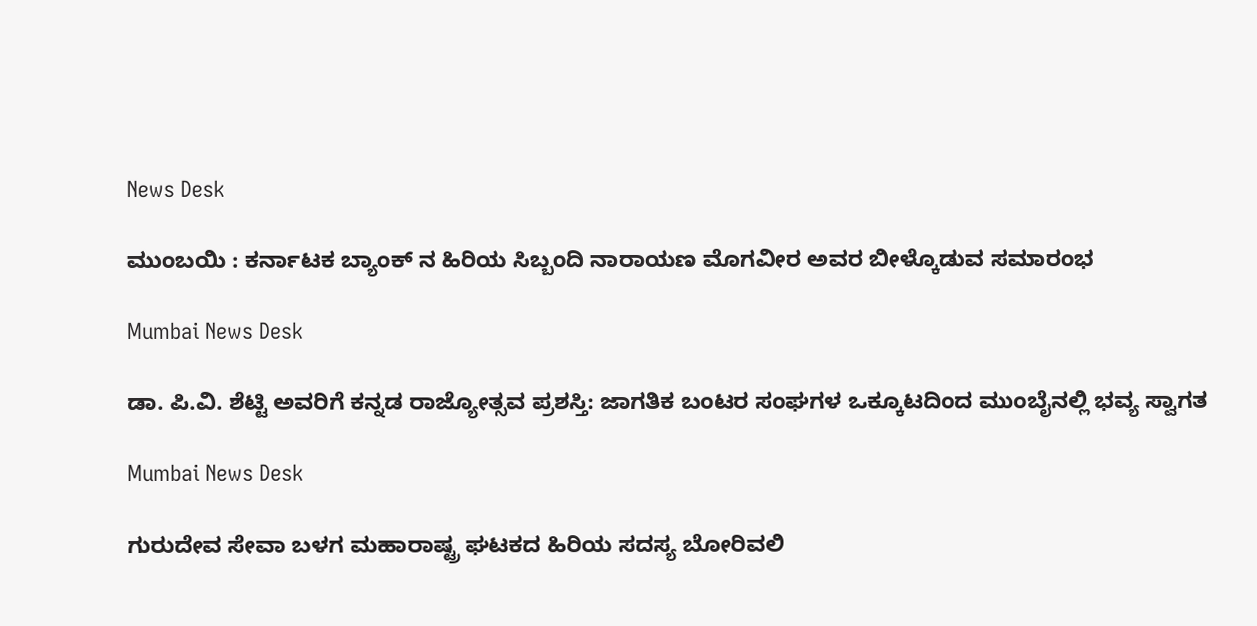News Desk

ಮುಂಬಯಿ : ಕರ್ನಾಟಕ ಬ್ಯಾಂಕ್ ನ ಹಿರಿಯ ಸಿಬ್ಬಂದಿ ನಾರಾಯಣ ಮೊಗವೀರ ಅವರ ಬೀಳ್ಕೊಡುವ ಸಮಾರಂಭ

Mumbai News Desk

ಡಾ. ಪಿ.ವಿ. ಶೆಟ್ಟಿ ಅವರಿಗೆ ಕನ್ನಡ ರಾಜ್ಯೋತ್ಸವ ಪ್ರಶಸ್ತಿ: ಜಾಗತಿಕ ಬಂಟರ ಸಂಘಗಳ ಒಕ್ಕೂಟದಿಂದ ಮುಂಬೈನಲ್ಲಿ ಭವ್ಯ ಸ್ವಾಗತ

Mumbai News Desk

ಗುರುದೇವ ಸೇವಾ ಬಳಗ ಮಹಾರಾಷ್ಟ್ರ ಘಟಕದ ಹಿರಿಯ ಸದಸ್ಯ ಬೋರಿವಲಿ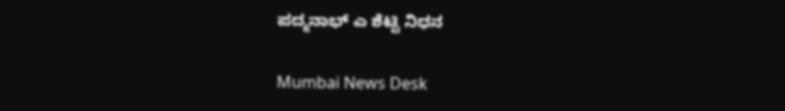ಪದ್ಮನಾಭ್ ಎ ಶೆಟ್ಟಿ ನಿಧನ

Mumbai News Desk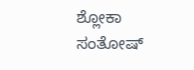ಶ್ಲೋಕಾ ಸಂತೋಷ್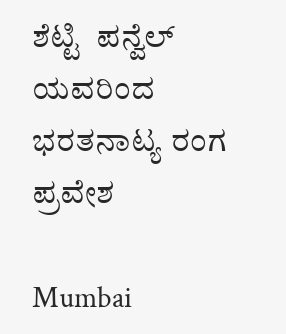ಶೆಟ್ಟಿ  ಪನ್ವೆಲ್ ಯವರಿಂದ ಭರತನಾಟ್ಯ ರಂಗ ಪ್ರವೇಶ

Mumbai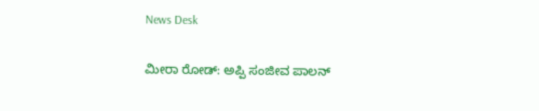News Desk

ಮೀರಾ ರೋಡ್: ಅಪ್ಪಿ ಸಂಜೀವ ಪಾಲನ್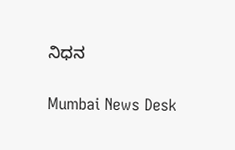ನಿಧನ

Mumbai News Desk